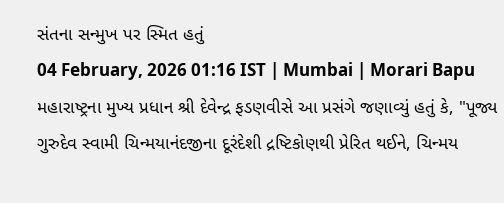સંતના સન્મુખ પર સ્મિત હતું
04 February, 2026 01:16 IST | Mumbai | Morari Bapu
મહારાષ્ટ્રના મુખ્ય પ્રધાન શ્રી દેવેન્દ્ર ફડણવીસે આ પ્રસંગે જણાવ્યું હતું કે, "પૂજ્ય ગુરુદેવ સ્વામી ચિન્મયાનંદજીના દૂરંદેશી દ્રષ્ટિકોણથી પ્રેરિત થઈને, ચિન્મય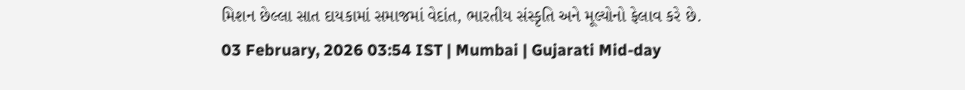મિશન છેલ્લા સાત દાયકામાં સમાજમાં વેદાંત, ભારતીય સંસ્કૃતિ અને મૂલ્યોનો ફેલાવ કરે છે.
03 February, 2026 03:54 IST | Mumbai | Gujarati Mid-day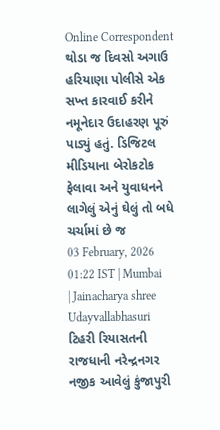Online Correspondent
થોડા જ દિવસો અગાઉ હરિયાણા પોલીસે એક સખ્ત કારવાઈ કરીને નમૂનેદાર ઉદાહરણ પૂરું પાડ્યું હતું. ડિજિટલ મીડિયાના બેરોકટોક ફેલાવા અને યુવાધનને લાગેલું એનું ઘેલું તો બધે ચર્ચામાં છે જ
03 February, 2026 01:22 IST | Mumbai | Jainacharya shree Udayvallabhasuri
ટિહરી રિયાસતની રાજધાની નરેન્દ્રનગર નજીક આવેલું કુંજાપુરી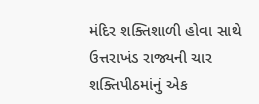મંદિર શક્તિશાળી હોવા સાથે ઉત્તરાખંડ રાજ્યની ચાર શક્તિપીઠમાંનું એક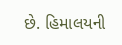છે. હિમાલયની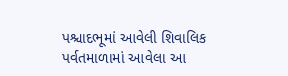પશ્ચાદભૂમાં આવેલી શિવાલિક પર્વતમાળામાં આવેલા આ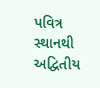પવિત્ર સ્થાનથી અદ્વિતીય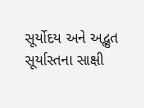સૂર્યોદય અને અદ્ભુત સૂર્યાસ્તના સાક્ષી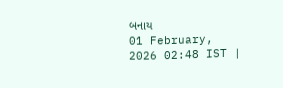બનાય
01 February, 2026 02:48 IST |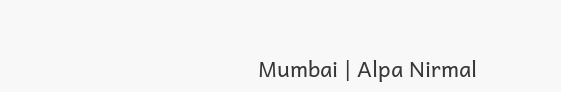Mumbai | Alpa Nirmal